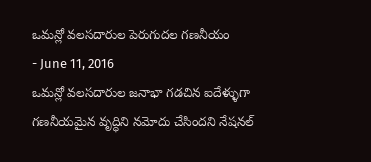ఒమన్లో వలసదారుల పెరుగుదల గణనీయం
- June 11, 2016
ఒమన్లో వలసదారుల జనాభా గడచిన ఐదేళ్ళుగా గణనీయమైన వృద్ధిని నమోదు చేసిందని నేషనల్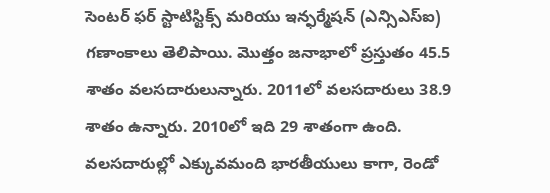సెంటర్ ఫర్ స్టాటిస్టిక్స్ మరియు ఇన్ఫర్మేషన్ (ఎన్సిఎస్ఐ) గణాంకాలు తెలిపాయి. మొత్తం జనాభాలో ప్రస్తుతం 45.5 శాతం వలసదారులున్నారు. 2011లో వలసదారులు 38.9 శాతం ఉన్నారు. 2010లో ఇది 29 శాతంగా ఉంది. వలసదారుల్లో ఎక్కువమంది భారతీయులు కాగా, రెండో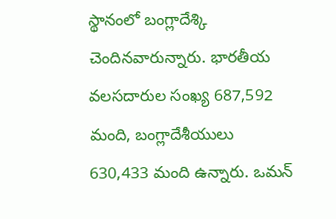స్థానంలో బంగ్లాదేశ్కి చెందినవారున్నారు. భారతీయ వలసదారుల సంఖ్య 687,592 మంది, బంగ్లాదేశీయులు 630,433 మంది ఉన్నారు. ఒమన్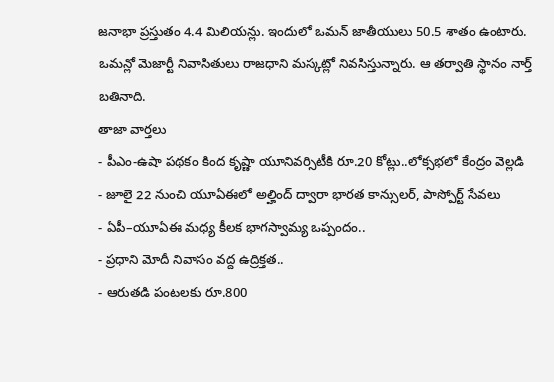జనాభా ప్రస్తుతం 4.4 మిలియన్లు. ఇందులో ఒమన్ జాతీయులు 50.5 శాతం ఉంటారు. ఒమన్లో మెజార్టీ నివాసితులు రాజధాని మస్కట్లో నివసిస్తున్నారు. ఆ తర్వాతి స్థానం నార్త్ బతినాది.
తాజా వార్తలు
- పీఎం-ఉషా పథకం కింద కృష్ణా యూనివర్సిటీకి రూ.20 కోట్లు..లోక్సభలో కేంద్రం వెల్లడి
- జూలై 22 నుంచి యూఏఈలో అల్హింద్ ద్వారా భారత కాన్సులర్, పాస్పోర్ట్ సేవలు
- ఏపీ–యూఏఈ మధ్య కీలక భాగస్వామ్య ఒప్పందం..
- ప్రధాని మోదీ నివాసం వద్ద ఉద్రిక్తత..
- ఆరుతడి పంటలకు రూ.800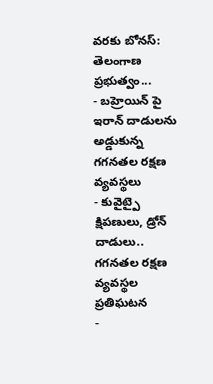వరకు బోనస్: తెలంగాణ ప్రభుత్వం...
- బహ్రెయిన్ పై ఇరాన్ దాడులను అడ్డుకున్న గగనతల రక్షణ వ్యవస్థలు
- కువైట్పై క్షిపణులు, డ్రోన్ దాడులు.. గగనతల రక్షణ వ్యవస్థల ప్రతిఘటన
-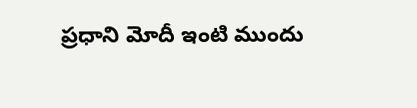ప్రధాని మోదీ ఇంటి ముందు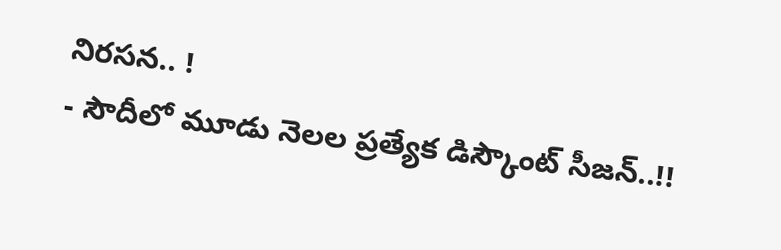నిరసన.. !
- సౌదీలో మూడు నెలల ప్రత్యేక డిస్కౌంట్ సీజన్..!!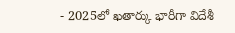- 2025లో ఖతార్కు భారీగా విదేశీ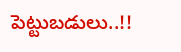పెట్టుబడులు..!!